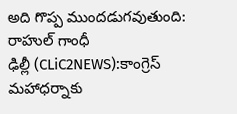అది గొప్ప ముందడుగవుతుంది: రాహుల్ గాంధీ
ఢిల్లీ (CLiC2NEWS):కాంగ్రెస్ మహాధర్నాకు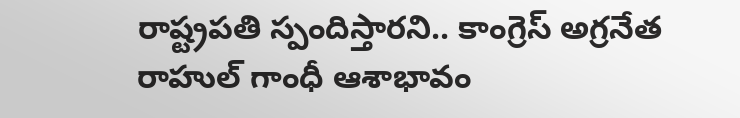రాష్ట్రపతి స్పందిస్తారని.. కాంగ్రెస్ అగ్రనేత రాహుల్ గాంధీ ఆశాభావం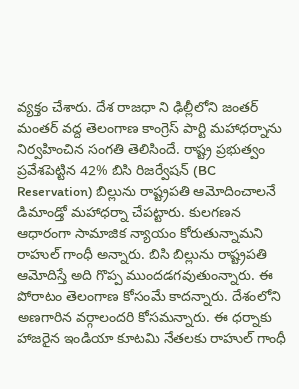వ్యక్తం చేశారు. దేశ రాజధా ని ఢిల్లీలోని జంతర్ మంతర్ వద్ద తెలంగాణ కాంగ్రెస్ పార్టి మహాధర్నాను నిర్వహించిన సంగతి తెలిసిందే. రాష్ట్ర ప్రభుత్వం ప్రవేశపెట్టిన 42% బిసి రిజర్వేషన్ (BC Reservation) బిల్లును రాష్ట్రపతి ఆమోదించాలనే డిమాండ్తో మహాధర్నా చేపట్టారు. కులగణన ఆధారంగా సామాజిక న్యాయం కోరుతున్నామని రాహుల్ గాంధీ అన్నారు. బిసి బిల్లును రాష్ట్రపతి ఆమోదిస్తే అది గొప్ప ముందడగవుతుంన్నారు. ఈ పోరాటం తెలంగాణ కోసంమే కాదన్నారు. దేశంలోని అణగారిన వర్గాలందరి కోసమన్నారు. ఈ ధర్నాకు హాజరైన ఇండియా కూటమి నేతలకు రాహుల్ గాంధీ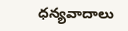ధన్యవాదాలు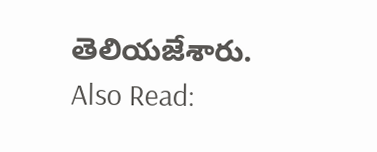తెలియజేశారు.
Also Read: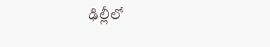ఢిల్లీలో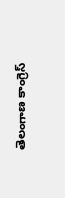తెలంగాణ కాంగ్రెస్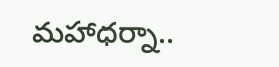మహాధర్నా..